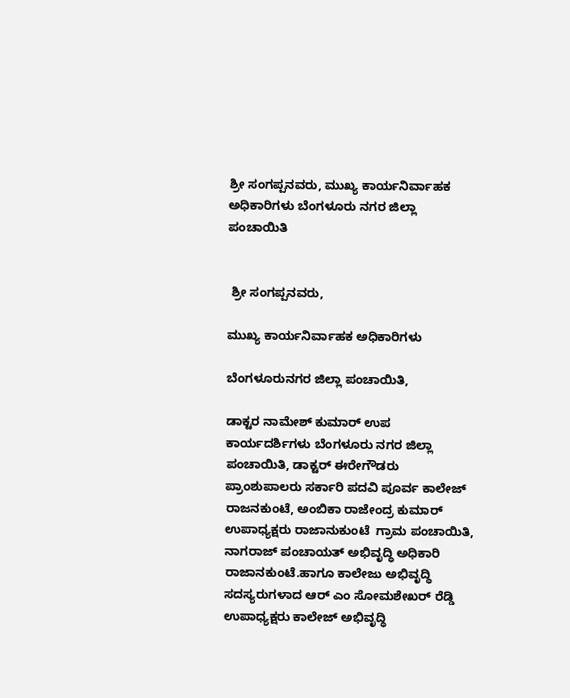ಶ್ರೀ ಸಂಗಪ್ಪನವರು, ಮುಖ್ಯ ಕಾರ್ಯನಿರ್ವಾಹಕ ಅಧಿಕಾರಿಗಳು ಬೆಂಗಳೂರು ನಗರ ಜಿಲ್ಲಾ ಪಂಚಾಯಿತಿ


 ಶ್ರೀ ಸಂಗಪ್ಪನವರು,

ಮುಖ್ಯ ಕಾರ್ಯನಿರ್ವಾಹಕ ಅಧಿಕಾರಿಗಳು

ಬೆಂಗಳೂರುನಗರ ಜಿಲ್ಲಾ ಪಂಚಾಯಿತಿ,

ಡಾಕ್ಟರ ನಾಮೇಶ್ ಕುಮಾರ್ ಉಪ ಕಾರ್ಯದರ್ಶಿಗಳು ಬೆಂಗಳೂರು ನಗರ ಜಿಲ್ಲಾ ಪಂಚಾಯಿತಿ, ಡಾಕ್ಟರ್ ಈರೇಗೌಡರು ಪ್ರಾಂಶುಪಾಲರು ಸರ್ಕಾರಿ ಪದವಿ ಪೂರ್ವ ಕಾಲೇಜ್ ರಾಜನಕುಂಟೆ, ಅಂಬಿಕಾ ರಾಜೇಂದ್ರ ಕುಮಾರ್ ಉಪಾಧ್ಯಕ್ಷರು ರಾಜಾನುಕುಂಟೆ  ಗ್ರಾಮ ಪಂಚಾಯಿತಿ, ನಾಗರಾಜ್ ಪಂಚಾಯತ್ ಅಭಿವೃದ್ಧಿ ಅಧಿಕಾರಿ ರಾಜಾನಕುಂಟೆ.ಹಾಗೂ ಕಾಲೇಜು ಅಭಿವೃದ್ಧಿ ಸದಸ್ಯರುಗಳಾದ ಆರ್ ಎಂ ಸೋಮಶೇಖರ್ ರೆಡ್ಡಿ ಉಪಾಧ್ಯಕ್ಷರು ಕಾಲೇಜ್ ಅಭಿವೃದ್ಧಿ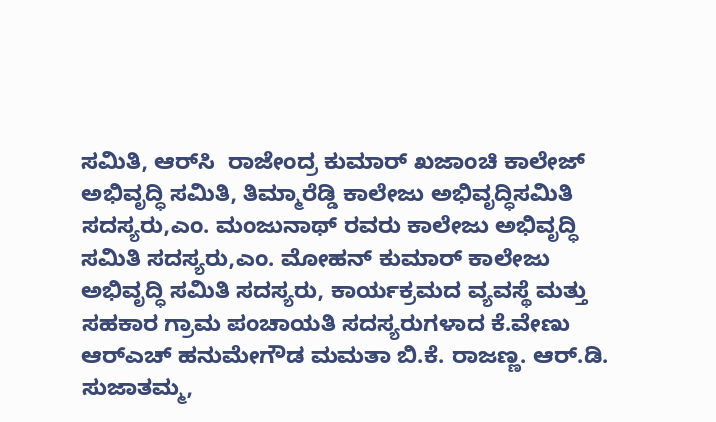ಸಮಿತಿ, ಆರ್‌ಸಿ  ರಾಜೇಂದ್ರ ಕುಮಾರ್ ಖಜಾಂಚಿ ಕಾಲೇಜ್ ಅಭಿವೃದ್ಧಿ ಸಮಿತಿ, ತಿಮ್ಮಾರೆಡ್ಡಿ ಕಾಲೇಜು ಅಭಿವೃದ್ಧಿಸಮಿತಿ ಸದಸ್ಯರು,ಎಂ. ಮಂಜುನಾಥ್ ರವರು ಕಾಲೇಜು ಅಭಿವೃದ್ಧಿ ಸಮಿತಿ ಸದಸ್ಯರು,ಎಂ. ಮೋಹನ್ ಕುಮಾರ್ ಕಾಲೇಜು ಅಭಿವೃದ್ಧಿ ಸಮಿತಿ ಸದಸ್ಯರು, ಕಾರ್ಯಕ್ರಮದ ವ್ಯವಸ್ಥೆ ಮತ್ತು ಸಹಕಾರ ಗ್ರಾಮ ಪಂಚಾಯತಿ ಸದಸ್ಯರುಗಳಾದ ಕೆ.ವೇಣು ಆರ್‌ಎಚ್ ಹನುಮೇಗೌಡ ಮಮತಾ ಬಿ.ಕೆ. ರಾಜಣ್ಣ. ಆರ್.ಡಿ. ಸುಜಾತಮ್ಮ,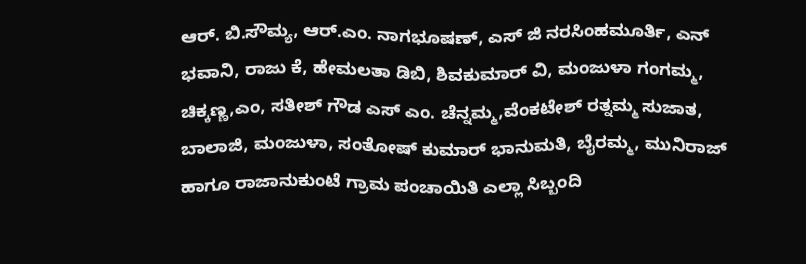ಆರ್. ಬಿ.ಸೌಮ್ಯ, ಆರ್.ಎಂ. ನಾಗಭೂಷಣ್, ಎಸ್ ಜಿ ನರಸಿಂಹಮೂರ್ತಿ, ಎನ್ ಭವಾನಿ, ರಾಜು ಕೆ, ಹೇಮಲತಾ ಡಿಬಿ, ಶಿವಕುಮಾರ್ ವಿ, ಮಂಜುಳಾ ಗಂಗಮ್ಮ, ಚಿಕ್ಕಣ್ಣ,ಎಂ, ಸತೀಶ್ ಗೌಡ ಎಸ್ ಎಂ. ಚೆನ್ನಮ್ಮ,ವೆಂಕಟೇಶ್ ರತ್ನಮ್ಮ ಸುಜಾತ, ಬಾಲಾಜಿ, ಮಂಜುಳಾ, ಸಂತೋಷ್ ಕುಮಾರ್ ಭಾನುಮತಿ, ಬೈರಮ್ಮ, ಮುನಿರಾಜ್ ಹಾಗೂ ರಾಜಾನುಕುಂಟೆ ಗ್ರಾಮ ಪಂಚಾಯಿತಿ ಎಲ್ಲಾ ಸಿಬ್ಬಂದಿ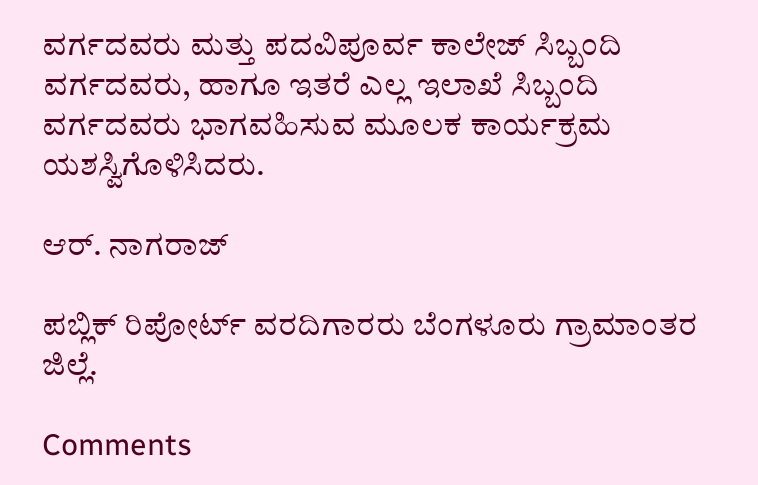ವರ್ಗದವರು ಮತ್ತು ಪದವಿಪೂರ್ವ ಕಾಲೇಜ್ ಸಿಬ್ಬಂದಿ ವರ್ಗದವರು, ಹಾಗೂ ಇತರೆ ಎಲ್ಲ ಇಲಾಖೆ ಸಿಬ್ಬಂದಿ ವರ್ಗದವರು ಭಾಗವಹಿಸುವ ಮೂಲಕ ಕಾರ್ಯಕ್ರಮ ಯಶಸ್ವಿಗೊಳಿಸಿದರು.

ಆರ್. ನಾಗರಾಜ್

ಪಬ್ಲಿಕ್ ರಿಪೋರ್ಟ್ ವರದಿಗಾರರು ಬೆಂಗಳೂರು ಗ್ರಾಮಾಂತರ ಜಿಲ್ಲೆ.

Comments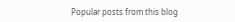Popular posts from this blog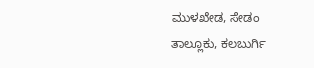ಮುಳಖೇಡ, ಸೇಡಂ ತಾಲ್ಲೂಕು, ಕಲಬುರ್ಗಿ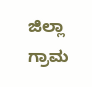ಜಿಲ್ಲಾ ಗ್ರಾಮ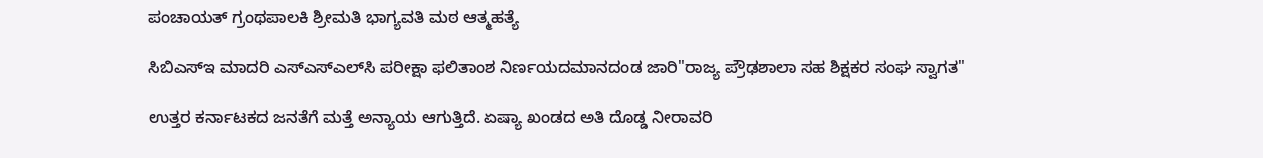ಪಂಚಾಯತ್ ಗ್ರಂಥಪಾಲಕಿ ಶ್ರೀಮತಿ ಭಾಗ್ಯವತಿ ಮಠ ಆತ್ಮಹತ್ಯೆ

ಸಿಬಿಎಸ್‌ಇ ಮಾದರಿ ಎಸ್‌ಎಸ್‌ಎಲ್‌ಸಿ ಪರೀಕ್ಷಾ ಫಲಿತಾಂಶ ನಿರ್ಣಯದಮಾನದಂಡ ಜಾರಿ"ರಾಜ್ಯ ಪ್ರೌಢಶಾಲಾ ಸಹ ಶಿಕ್ಷಕರ ಸಂಘ ಸ್ವಾಗತ"

ಉತ್ತರ ಕರ್ನಾಟಕದ ಜನತೆಗೆ ಮತ್ತೆ ಅನ್ಯಾಯ ಆಗುತ್ತಿದೆ. ಏಷ್ಯಾ ಖಂಡದ ಅತಿ ದೊಡ್ಡ ನೀರಾವರಿ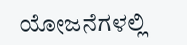ಯೋಜನೆಗಳಲ್ಲಿ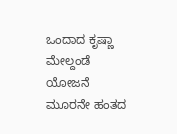ಒಂದಾದ ಕೃಷ್ಣಾ ಮೇಲ್ದಂಡೆ ಯೋಜನೆ ಮೂರನೇ ಹಂತದ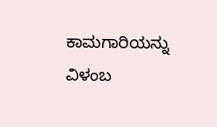ಕಾಮಗಾರಿಯನ್ನು ವಿಳಂಬ